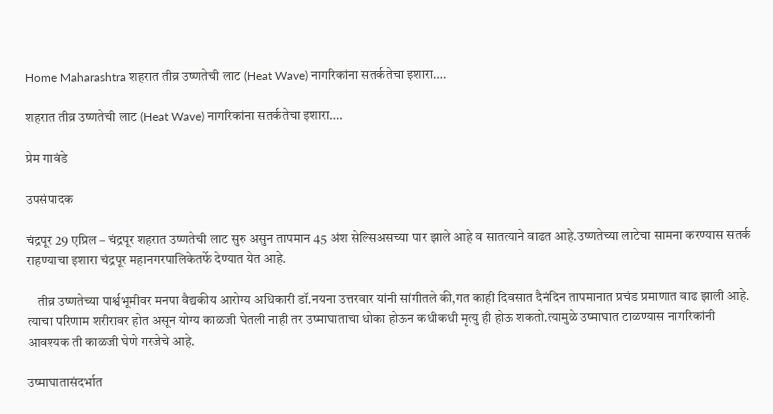Home Maharashtra शहरात तीव्र उष्णतेची लाट (Heat Wave) नागरिकांना सतर्कतेचा इशारा….

शहरात तीव्र उष्णतेची लाट (Heat Wave) नागरिकांना सतर्कतेचा इशारा….

प्रेम गावंडे

उपसंपादक

चंद्रपूर 29 एप्रिल – चंद्रपूर शहरात उष्णतेची लाट सुरु असुन तापमान 45 अंश सेल्सिअसच्या पार झाले आहे व सातत्याने वाढत आहे.उष्णतेच्या लाटेचा सामना करण्यास सतर्क राहण्याचा इशारा चंद्रपूर महानगरपालिकेतर्फे देण्यात येत आहे.

    तीव्र उष्णतेच्या पार्श्वभूमीवर मनपा वैद्यकीय आरोग्य अधिकारी डॉ.नयना उत्तरवार यांनी सांगीतले की,गत काही दिवसात दैनंदिन तापमानात प्रचंड प्रमाणात वाढ झाली आहे. त्याचा परिणाम शरीरावर होत असून योग्य काळजी घेतली नाही तर उष्माघाताचा धोका होऊन कधीकधी मृत्यु ही होऊ शकतो.त्यामुळे उष्माघात टाळण्यास नागरिकांनी आवश्यक ती काळजी घेणे गरजेचे आहे.

उष्माघातासंदर्भात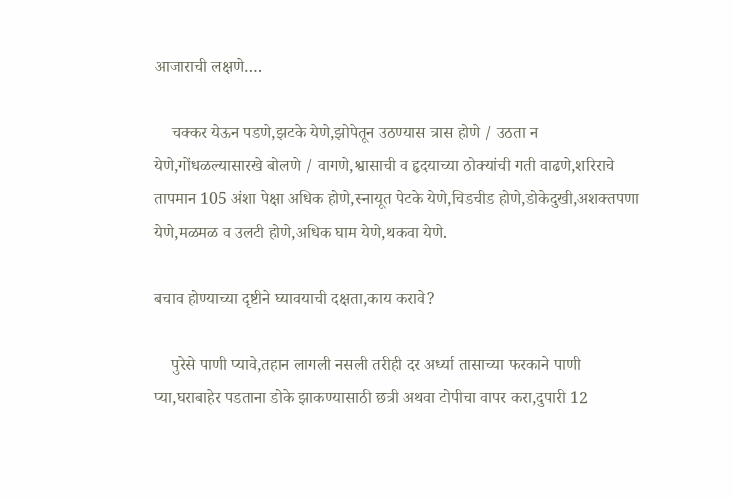आजाराची लक्षणे….

    चक्कर येऊन पडणे,झटके येणे,झोपेतून उठण्यास त्रास होणे / उठता न येणे,गोंधळल्यासारखे बोलणे / वागणे,श्वासाची व हृदयाच्या ठोक्यांची गती वाढणे,शरिराचे तापमान 105 अंशा पेक्षा अधिक होणे,स्नायूत पेटके येणे,चिडचीड होणे,डोकेदुखी,अशक्तपणा येणे,मळमळ व उलटी होणे,अधिक घाम येणे,थकवा येणे.

बचाव होण्याच्या दृष्टीने घ्यावयाची दक्षता,काय करावे?

    पुरेसे पाणी प्यावे,तहान लागली नसली तरीही दर अर्ध्या तासाच्या फरकाने पाणी प्या,घराबाहेर पडताना डोके झाकण्यासाठी छत्री अथवा टोपीचा वापर करा,दुपारी 12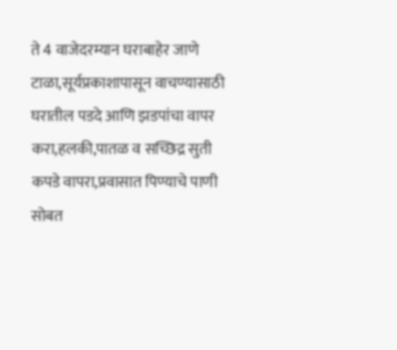ते 4 वाजेदरम्यान घराबाहेर जाणे टाळा,सूर्यप्रकाशापासून वाचण्यासाठी घरातील पडदे आणि झडपांचा वापर करा,हलकी,पातळ व सच्छिद्र सुती कपडे वापरा,प्रवासात पिण्याचे पाणी सोबत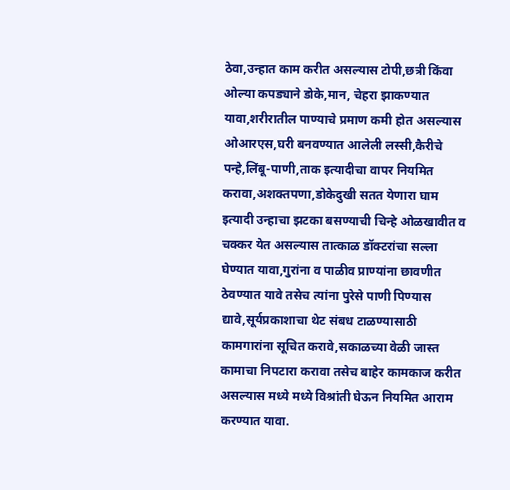ठेवा,उन्हात काम करीत असल्यास टोपी,छत्री किंवा ओल्या कपड्याने डोके,मान, चेहरा झाकण्यात यावा,शरीरातील पाण्याचे प्रमाण कमी होत असल्यास ओआरएस,घरी बनवण्यात आलेली लस्सी,कैरीचे पन्हे,लिंबू-पाणी,ताक इत्यादीचा वापर नियमित करावा,अशक्तपणा,डोकेदुखी सतत येणारा घाम इत्यादी उन्हाचा झटका बसण्याची चिन्हे ओळखावीत व चक्कर येत असल्यास तात्काळ डॉक्टरांचा सल्ला घेण्यात यावा,गुरांना व पाळीव प्राण्यांना छावणीत ठेवण्यात यावे तसेच त्यांना पुरेसे पाणी पिण्यास द्यावे,सूर्यप्रकाशाचा थेट संबध टाळण्यासाठी कामगारांना सूचित करावे,सकाळच्या वेळी जास्त कामाचा निपटारा करावा तसेच बाहेर कामकाज करीत असल्यास मध्ये मध्ये विश्रांती घेऊन नियमित आराम करण्यात यावा.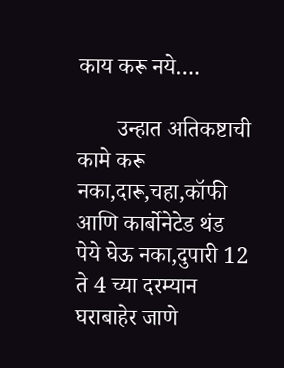काय करू नये….

       उन्हात अतिकष्टाची कामे करू नका,दारू,चहा,कॉफी आणि कार्बोनेटेड थंड पेये घेऊ नका,दुपारी 12 ते 4 च्या दरम्यान घराबाहेर जाणे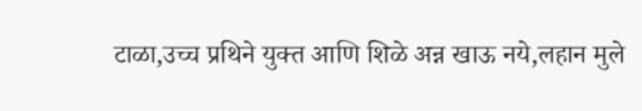टाळा,उच्च प्रथिने युक्त आणि शिळे अन्न खाऊ नये,लहान मुले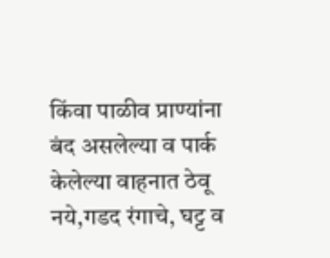किंवा पाळीव प्राण्यांना बंद असलेल्या व पार्क केलेल्या वाहनात ठेवू नये,गडद रंगाचे, घट्ट व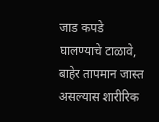जाड कपडे घालण्याचे टाळावे, बाहेर तापमान जास्त असल्यास शारीरिक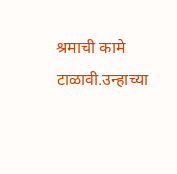श्रमाची कामे टाळावी.उन्हाच्या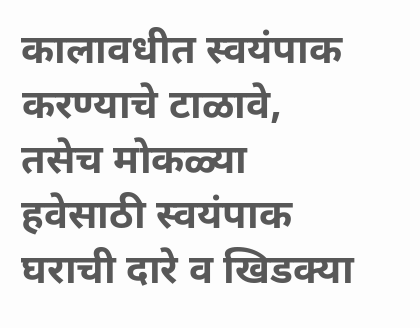कालावधीत स्वयंपाक करण्याचे टाळावे, तसेच मोकळ्या हवेसाठी स्वयंपाक घराची दारे व खिडक्या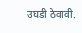उघडी ठेवावी.